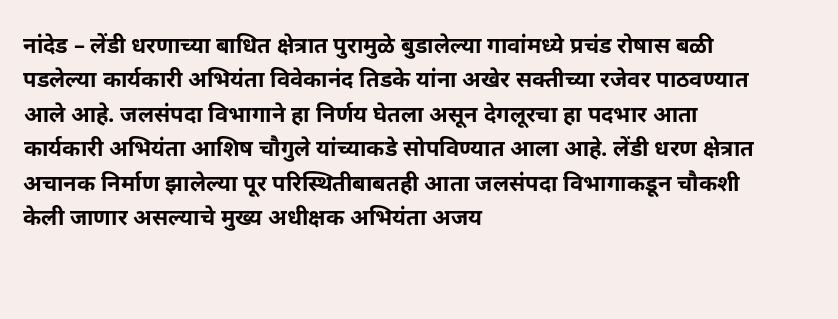नांदेड – लेंडी धरणाच्या बाधित क्षेत्रात पुरामुळे बुडालेल्या गावांमध्ये प्रचंड रोषास बळी पडलेल्या कार्यकारी अभियंता विवेकानंद तिडके यांना अखेर सक्तीच्या रजेवर पाठवण्यात आले आहे. जलसंपदा विभागाने हा निर्णय घेतला असून देगलूरचा हा पदभार आता कार्यकारी अभियंता आशिष चौगुले यांच्याकडे सोपविण्यात आला आहे. लेंडी धरण क्षेत्रात अचानक निर्माण झालेल्या पूर परिस्थितीबाबतही आता जलसंपदा विभागाकडून चौकशी केली जाणार असल्याचे मुख्य अधीक्षक अभियंता अजय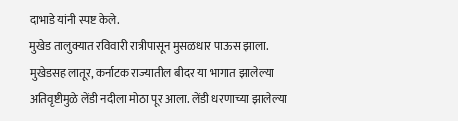दाभाडे यांनी स्पष्ट केले.
मुखेड तालुक्यात रविवारी रात्रीपासून मुसळधार पाऊस झाला. मुखेडसह लातूर, कर्नाटक राज्यातील बीदर या भागात झालेल्या अतिवृष्टीमुळे लेंडी नदीला मोठा पूर आला. लेंडी धरणाच्या झालेल्या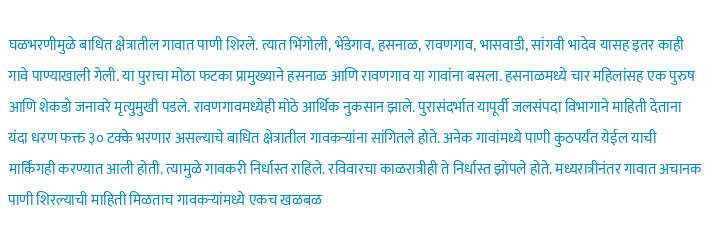घळभरणीमुळे बाधित क्षेत्रातील गावात पाणी शिरले. त्यात भिंगोली, भेंडेगाव, हसनाळ, रावणगाव, भासवाडी, सांगवी भादेव यासह इतर काही गावे पाण्याखाली गेली. या पुराचा मोठा फटका प्रामुख्याने हसनाळ आणि रावणगाव या गावांना बसला. हसनाळमध्ये चार महिलांसह एक पुरुष आणि शेकडो जनावरे मृत्युमुखी पडले. रावणगावमध्येही मोठे आर्थिक नुकसान झाले. पुरासंदर्भात यापूर्वी जलसंपदा विभागाने माहिती देताना यंदा धरण फक्त ३० टक्के भरणार असल्याचे बाधित क्षेत्रातील गावकऱ्यांना सांगितले होते. अनेक गावांमध्ये पाणी कुठपर्यंत येईल याची मार्किंगही करण्यात आली होती. त्यामुळे गावकरी निर्धास्त राहिले. रविवारचा काळरात्रीही ते निर्धास्त झोपले होते. मध्यरात्रीनंतर गावात अचानक पाणी शिरल्याची माहिती मिळताच गावकऱ्यांमध्ये एकच खळबळ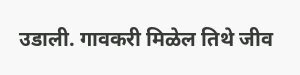उडाली. गावकरी मिळेल तिथे जीव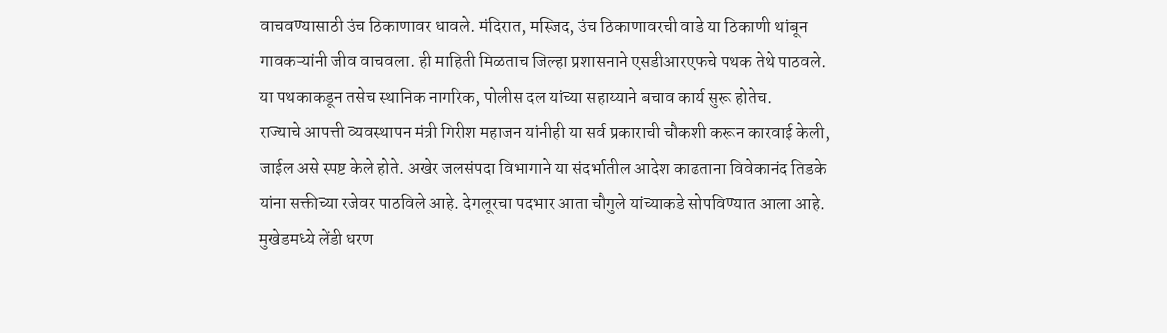वाचवण्यासाठी उंच ठिकाणावर धावले. मंदिरात, मस्जिद, उंच ठिकाणावरची वाडे या ठिकाणी थांबून गावकऱ्यांनी जीव वाचवला. ही माहिती मिळताच जिल्हा प्रशासनाने एसडीआरएफचे पथक तेथे पाठवले. या पथकाकडून तसेच स्थानिक नागरिक, पोलीस दल यांच्या सहाय्याने बचाव कार्य सुरू होतेच.
राज्याचे आपत्ती व्यवस्थापन मंत्री गिरीश महाजन यांनीही या सर्व प्रकाराची चौकशी करून कारवाई केली, जाईल असे स्पष्ट केले होते. अखेर जलसंपदा विभागाने या संदर्भातील आदेश काढताना विवेकानंद तिडके यांना सक्तीच्या रजेवर पाठविले आहे. देगलूरचा पदभार आता चौगुले यांच्याकडे सोपविण्यात आला आहे. मुखेडमध्ये लेंडी धरण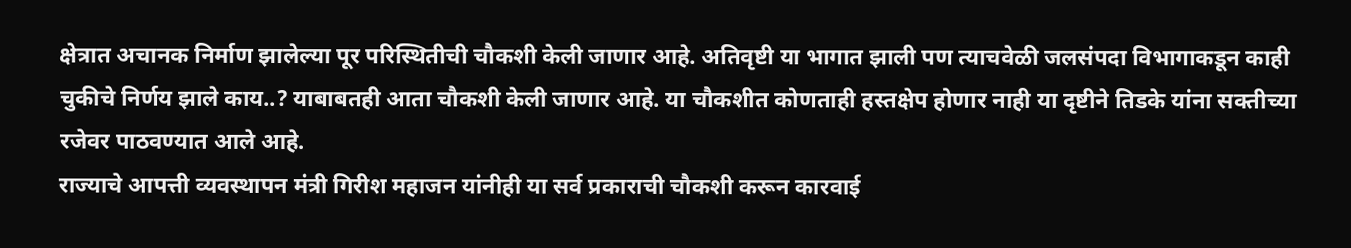क्षेत्रात अचानक निर्माण झालेल्या पूर परिस्थितीची चौकशी केली जाणार आहे. अतिवृष्टी या भागात झाली पण त्याचवेळी जलसंपदा विभागाकडून काही चुकीचे निर्णय झाले काय..? याबाबतही आता चौकशी केली जाणार आहे. या चौकशीत कोणताही हस्तक्षेप होणार नाही या दृष्टीने तिडके यांना सक्तीच्या रजेवर पाठवण्यात आले आहे.
राज्याचे आपत्ती व्यवस्थापन मंत्री गिरीश महाजन यांनीही या सर्व प्रकाराची चौकशी करून कारवाई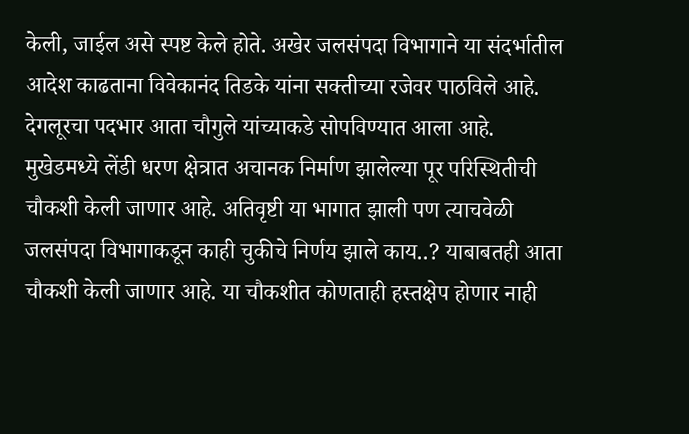केली, जाईल असे स्पष्ट केले होते. अखेर जलसंपदा विभागाने या संदर्भातील आदेश काढताना विवेकानंद तिडके यांना सक्तीच्या रजेवर पाठविले आहे. देगलूरचा पदभार आता चौगुले यांच्याकडे सोपविण्यात आला आहे. मुखेडमध्ये लेंडी धरण क्षेत्रात अचानक निर्माण झालेल्या पूर परिस्थितीची चौकशी केली जाणार आहे. अतिवृष्टी या भागात झाली पण त्याचवेळी जलसंपदा विभागाकडून काही चुकीचे निर्णय झाले काय..? याबाबतही आता चौकशी केली जाणार आहे. या चौकशीत कोणताही हस्तक्षेप होणार नाही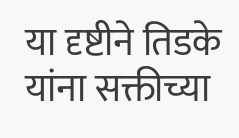या दृष्टीने तिडके यांना सक्तीच्या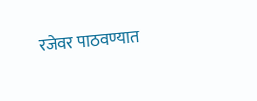रजेवर पाठवण्यात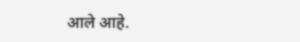आले आहे.